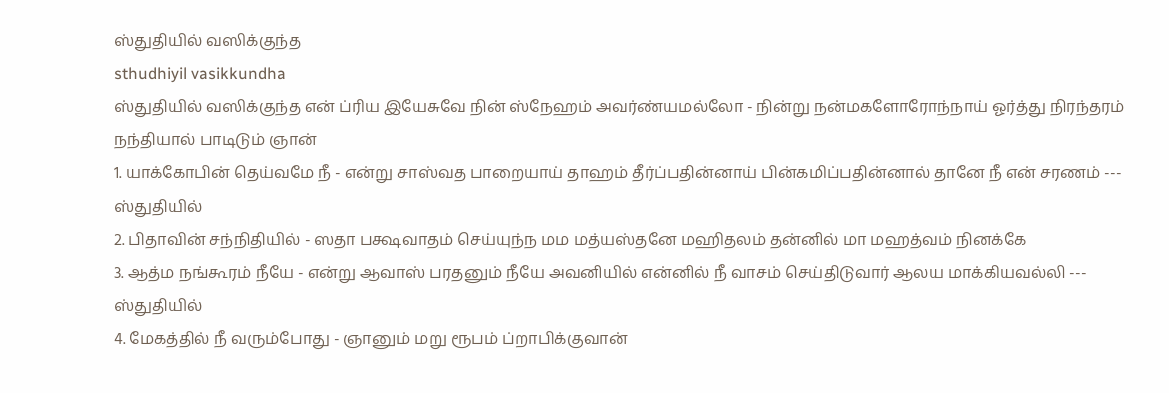ஸ்துதியில் வஸிக்குந்த
sthudhiyil vasikkundha
ஸ்துதியில் வஸிக்குந்த என் ப்ரிய இயேசுவே நின் ஸ்நேஹம் அவர்ண்யமல்லோ - நின்று நன்மகளோரோந்நாய் ஓர்த்து நிரந்தரம் நந்தியால் பாடிடும் ஞான்
1. யாக்கோபின் தெய்வமே நீ - என்று சாஸ்வத பாறையாய் தாஹம் தீர்ப்பதின்னாய் பின்கமிப்பதின்னால் தானே நீ என் சரணம் --- ஸ்துதியில்
2. பிதாவின் சந்நிதியில் - ஸதா பக்ஷவாதம் செய்யுந்ந மம மத்யஸ்தனே மஹிதலம் தன்னில் மா மஹத்வம் நினக்கே
3. ஆத்ம நங்கூரம் நீயே - என்று ஆவாஸ் பரதனும் நீயே அவனியில் என்னில் நீ வாசம் செய்திடுவார் ஆலய மாக்கியவல்லி --- ஸ்துதியில்
4. மேகத்தில் நீ வரும்போது - ஞானும் மறு ரூபம் ப்றாபிக்குவான்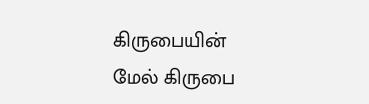கிருபையின் மேல் கிருபை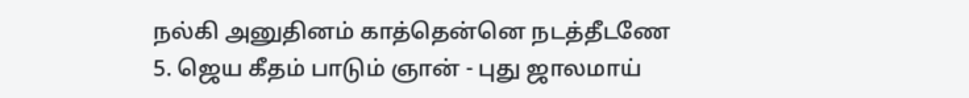நல்கி அனுதினம் காத்தென்னெ நடத்தீடணே
5. ஜெய கீதம் பாடும் ஞான் - புது ஜாலமாய்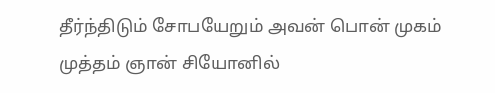தீர்ந்திடும் சோபயேறும் அவன் பொன் முகம் முத்தம் ஞான் சியோனில்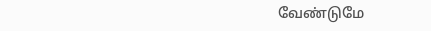வேண்டுமே